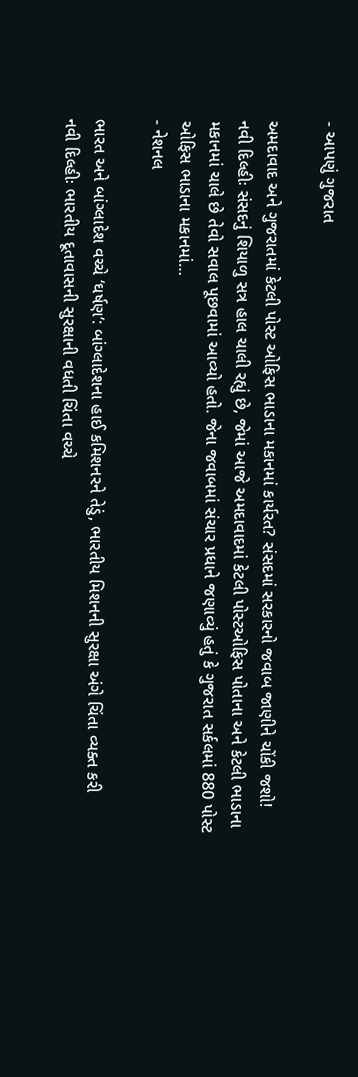- આપણું ગુજરાત

અમદાવાદ અને ગુજરાતમાં કેટલી પોસ્ટ ઓફિસ ભાડાના મકાનમાં કાર્યરત? સંસદમાં સરકારનો જવાબ જાણીને ચોંકી જશો!
નવી દિલ્હીઃ સંસદનું શિયાળુ સત્ર હાલ ચાલી રહ્યું છે, જેમાં આજે અમદાવાદમાં કેટલી પોસ્ટઓફિસ પોતાના અને કેટલી ભાડાના મકાનમાં ચાલે છે તેવો સવાલ પૂછવામાં આવ્યો હતો. જેના જવાબમાં સંચાર પ્રધાને જણાવ્યું હતું કે ગુજરાત સર્કલમાં 880 પોસ્ટ ઓફિસ ભાડાના મકાનમાં…
- નેશનલ

ભારત અને બાંગ્લાદેશ વચ્ચે ‘ઘર્ષણ’: બાંગ્લાદેશના હાઈ કમિશનરને તેડું, ભારતીય મિશનની સુરક્ષા અંગે ચિંતા વ્યક્ત કરી
નવી દિલ્હીઃ ભારતીય દૂતાવાસની સુરક્ષાની વધતી ચિંતા વચ્ચે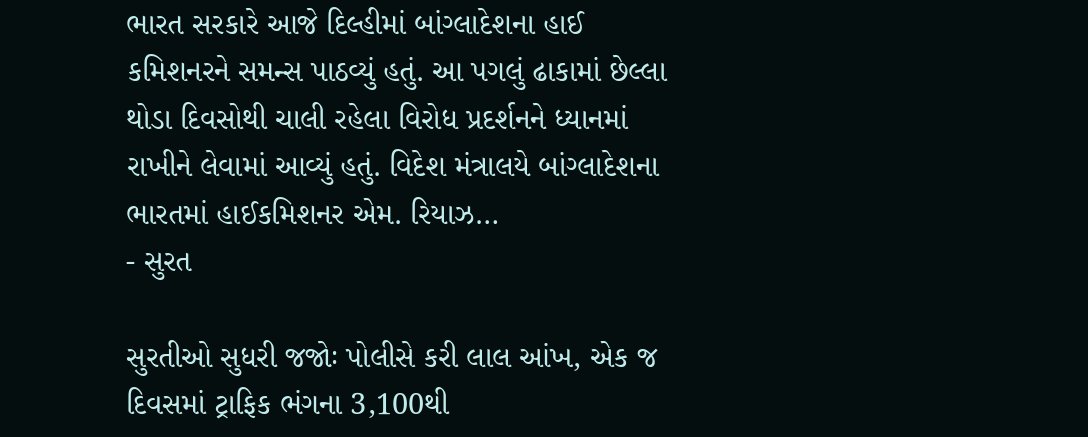ભારત સરકારે આજે દિલ્હીમાં બાંગ્લાદેશના હાઈ કમિશનરને સમન્સ પાઠવ્યું હતું. આ પગલું ઢાકામાં છેલ્લા થોડા દિવસોથી ચાલી રહેલા વિરોધ પ્રદર્શનને ધ્યાનમાં રાખીને લેવામાં આવ્યું હતું. વિદેશ મંત્રાલયે બાંગ્લાદેશના ભારતમાં હાઈકમિશનર એમ. રિયાઝ…
- સુરત

સુરતીઓ સુધરી જજોઃ પોલીસે કરી લાલ આંખ, એક જ દિવસમાં ટ્રાફિક ભંગના 3,100થી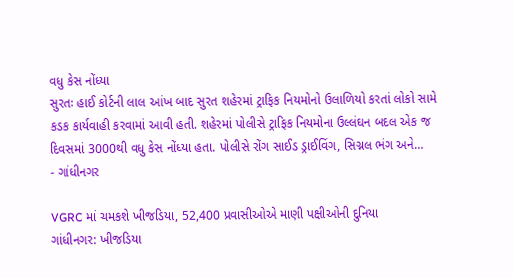વધુ કેસ નોંધ્યા
સુરતઃ હાઈ કોર્ટની લાલ આંખ બાદ સુરત શહેરમાં ટ્રાફિક નિયમોનો ઉલાળિયો કરતાં લોકો સામે કડક કાર્યવાહી કરવામાં આવી હતી. શહેરમાં પોલીસે ટ્રાફિક નિયમોના ઉલ્લંઘન બદલ એક જ દિવસમાં 3000થી વધુ કેસ નોંધ્યા હતા. પોલીસે રોંગ સાઈડ ડ્રાઈવિંગ, સિગ્નલ ભંગ અને…
- ગાંધીનગર

VGRC માં ચમકશે ખીજડિયા, 52,400 પ્રવાસીઓએ માણી પક્ષીઓની દુનિયા
ગાંધીનગર: ખીજડિયા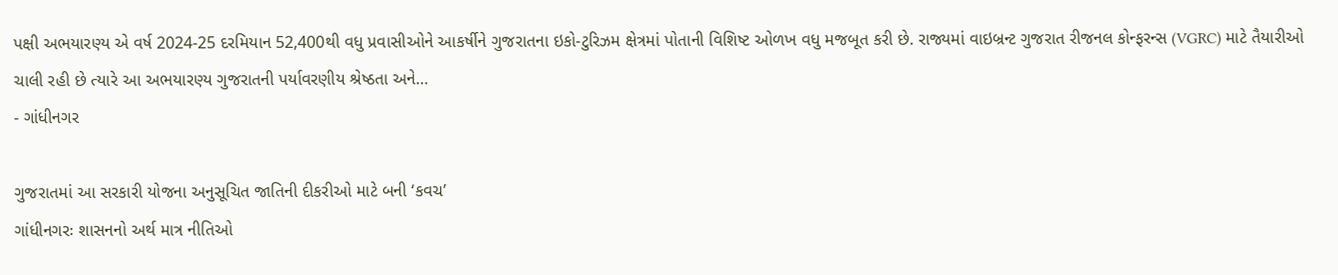પક્ષી અભયારણ્ય એ વર્ષ 2024-25 દરમિયાન 52,400થી વધુ પ્રવાસીઓને આકર્ષીને ગુજરાતના ઇકો-ટુરિઝમ ક્ષેત્રમાં પોતાની વિશિષ્ટ ઓળખ વધુ મજબૂત કરી છે. રાજ્યમાં વાઇબ્રન્ટ ગુજરાત રીજનલ કોન્ફરન્સ (VGRC) માટે તૈયારીઓ ચાલી રહી છે ત્યારે આ અભયારણ્ય ગુજરાતની પર્યાવરણીય શ્રેષ્ઠતા અને…
- ગાંધીનગર

ગુજરાતમાં આ સરકારી યોજના અનુસૂચિત જાતિની દીકરીઓ માટે બની ‘કવચ’
ગાંધીનગરઃ શાસનનો અર્થ માત્ર નીતિઓ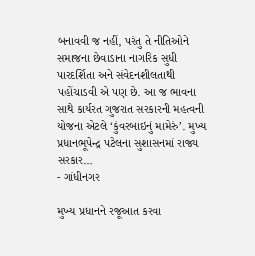બનાવવી જ નહીં, પરંતુ તે નીતિઓને સમાજના છેવાડાના નાગરિક સુધી પારદર્શિતા અને સંવેદનશીલતાથી પહોંચાડવી એ પણ છે. આ જ ભાવના સાથે કાર્યરત ગુજરાત સરકારની મહત્વની યોજના એટલે ‘કુંવરબાઇનું મામેરું’. મુખ્ય પ્રધાનભૂપેન્દ્ર પટેલના સુશાસનમાં રાજ્ય સરકાર…
- ગાંધીનગર

મુખ્ય પ્રધાનને રજૂઆત કરવા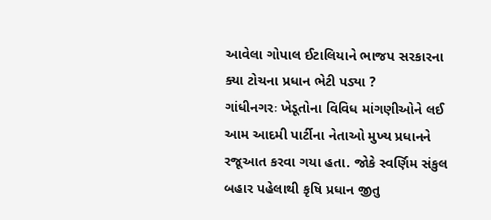આવેલા ગોપાલ ઈટાલિયાને ભાજપ સરકારના ક્યા ટોચના પ્રધાન ભેટી પડ્યા ?
ગાંધીનગરઃ ખેડૂતોના વિવિધ માંગણીઓને લઈ આમ આદમી પાર્ટીના નેતાઓ મુખ્ય પ્રધાનને રજૂઆત કરવા ગયા હતા. જોકે સ્વર્ણિમ સંકુલ બહાર પહેલાથી કૃષિ પ્રધાન જીતુ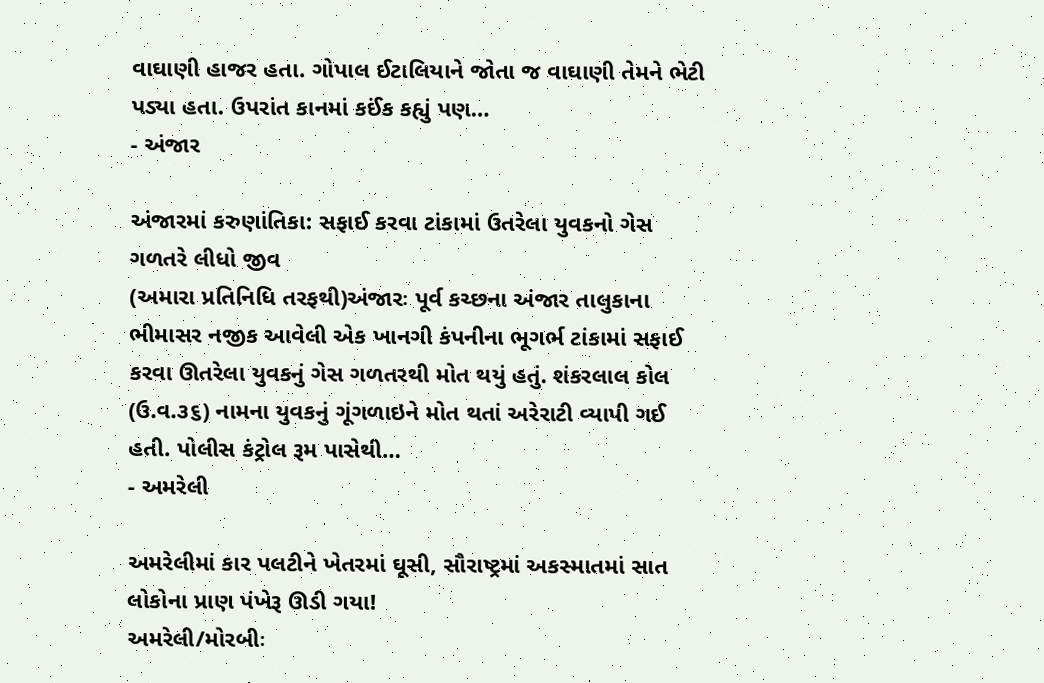વાઘાણી હાજર હતા. ગોપાલ ઈટાલિયાને જોતા જ વાઘાણી તેમને ભેટી પડ્યા હતા. ઉપરાંત કાનમાં કઈંક કહ્યું પણ…
- અંજાર

અંજારમાં કરુણાંતિકા: સફાઈ કરવા ટાંકામાં ઉતરેલા યુવકનો ગેસ ગળતરે લીધો જીવ
(અમારા પ્રતિનિધિ તરફથી)અંજારઃ પૂર્વ કચ્છના અંજાર તાલુકાના ભીમાસર નજીક આવેલી એક ખાનગી કંપનીના ભૂગર્ભ ટાંકામાં સફાઈ કરવા ઊતરેલા યુવકનું ગેસ ગળતરથી મોત થયું હતું. શંકરલાલ કોલ (ઉ.વ.૩૬) નામના યુવકનું ગૂંગળાઇને મોત થતાં અરેરાટી વ્યાપી ગઈ હતી. પોલીસ કંટ્રોલ રૂમ પાસેથી…
- અમરેલી

અમરેલીમાં કાર પલટીને ખેતરમાં ઘૂસી, સૌરાષ્ટ્રમાં અકસ્માતમાં સાત લોકોના પ્રાણ પંખેરૂ ઊડી ગયા!
અમરેલી/મોરબીઃ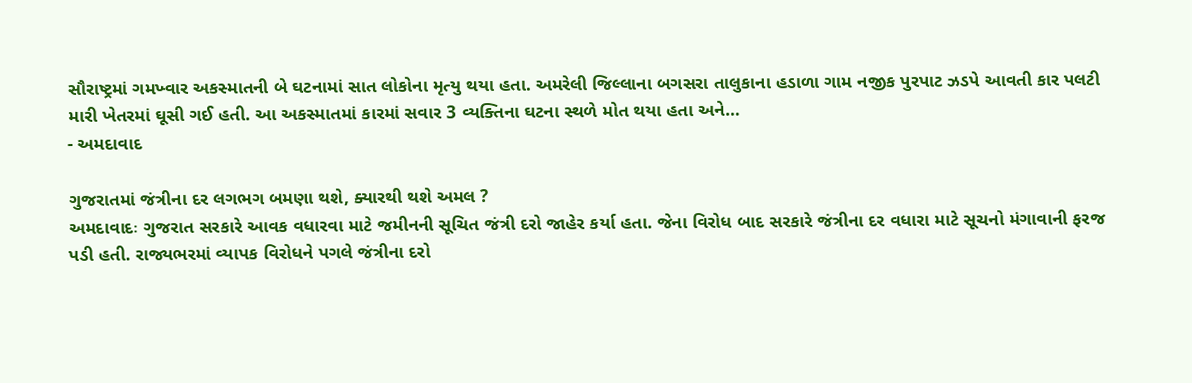સૌરાષ્ટ્રમાં ગમખ્વાર અકસ્માતની બે ઘટનામાં સાત લોકોના મૃત્યુ થયા હતા. અમરેલી જિલ્લાના બગસરા તાલુકાના હડાળા ગામ નજીક પુરપાટ ઝડપે આવતી કાર પલટી મારી ખેતરમાં ઘૂસી ગઈ હતી. આ અકસ્માતમાં કારમાં સવાર 3 વ્યક્તિના ઘટના સ્થળે મોત થયા હતા અને…
- અમદાવાદ

ગુજરાતમાં જંત્રીના દર લગભગ બમણા થશે, ક્યારથી થશે અમલ ?
અમદાવાદઃ ગુજરાત સરકારે આવક વધારવા માટે જમીનની સૂચિત જંત્રી દરો જાહેર કર્યા હતા. જેના વિરોધ બાદ સરકારે જંત્રીના દર વધારા માટે સૂચનો મંગાવાની ફરજ પડી હતી. રાજ્યભરમાં વ્યાપક વિરોધને પગલે જંત્રીના દરો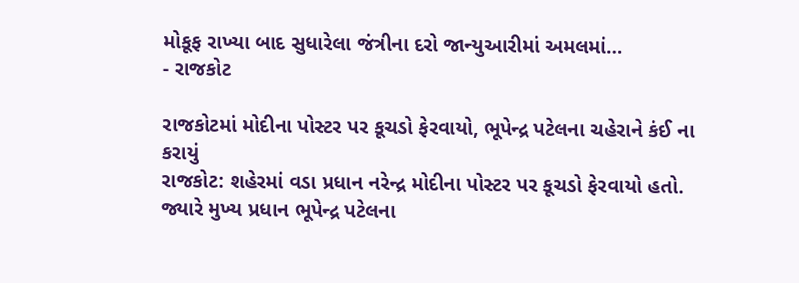મોકૂફ રાખ્યા બાદ સુધારેલા જંત્રીના દરો જાન્યુઆરીમાં અમલમાં…
- રાજકોટ

રાજકોટમાં મોદીના પોસ્ટર પર કૂચડો ફેરવાયો, ભૂપેન્દ્ર પટેલના ચહેરાને કંઈ ના કરાયું
રાજકોટ: શહેરમાં વડા પ્રધાન નરેન્દ્ર મોદીના પોસ્ટર પર કૂચડો ફેરવાયો હતો. જ્યારે મુખ્ય પ્રધાન ભૂપેન્દ્ર પટેલના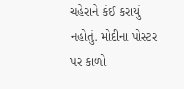ચહેરાને કંઈ કરાયું નહોતું. મોદીના પોસ્ટર પર કાળો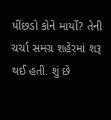પીંછડો કોને માર્યો? તેની ચર્ચા સમગ્ર શહેરમાં શરૂ થઈ હતી. શું છે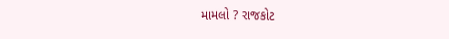મામલો ? રાજકોટ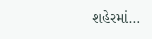શહેરમાં…